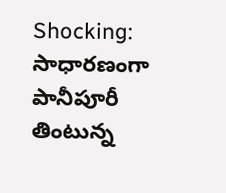Shocking: సాధారణంగా పానీపూరీ తింటున్న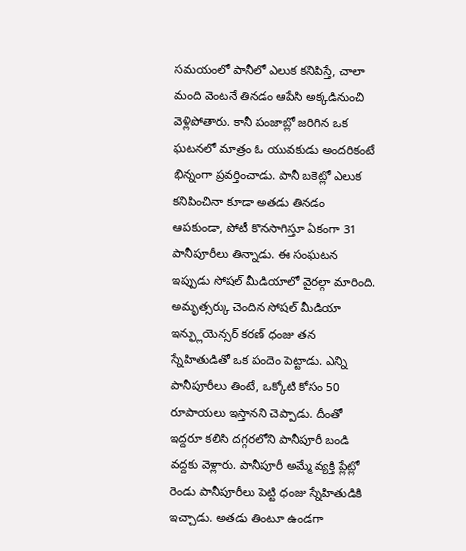సమయంలో పానీలో ఎలుక కనిపిస్తే, చాలా మంది వెంటనే తినడం ఆపేసి అక్కడినుంచి వెళ్లిపోతారు. కానీ పంజాబ్లో జరిగిన ఒక ఘటనలో మాత్రం ఓ యువకుడు అందరికంటే భిన్నంగా ప్రవర్తించాడు. పానీ బకెట్లో ఎలుక కనిపించినా కూడా అతడు తినడం ఆపకుండా, పోటీ కొనసాగిస్తూ ఏకంగా 31 పానీపూరీలు తిన్నాడు. ఈ సంఘటన ఇప్పుడు సోషల్ మీడియాలో వైరల్గా మారింది.
అమృత్సర్కు చెందిన సోషల్ మీడియా ఇన్ఫ్లుయెన్సర్ కరణ్ ధంజు తన స్నేహితుడితో ఒక పందెం పెట్టాడు. ఎన్ని పానీపూరీలు తింటే, ఒక్కోటి కోసం 50 రూపాయలు ఇస్తానని చెప్పాడు. దీంతో ఇద్దరూ కలిసి దగ్గరలోని పానీపూరీ బండి వద్దకు వెళ్లారు. పానీపూరీ అమ్మే వ్యక్తి ప్లేట్లో రెండు పానీపూరీలు పెట్టి ధంజు స్నేహితుడికి ఇచ్చాడు. అతడు తింటూ ఉండగా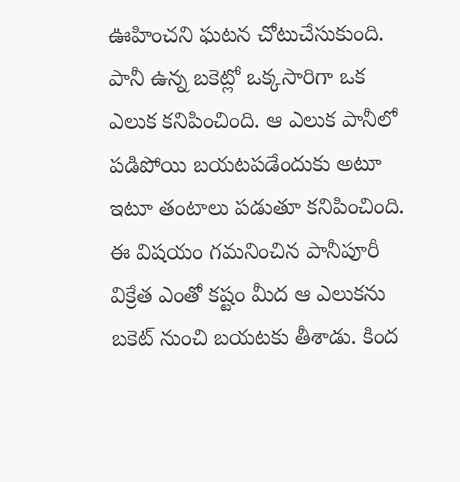ఊహించని ఘటన చోటుచేసుకుంది.
పానీ ఉన్న బకెట్లో ఒక్కసారిగా ఒక ఎలుక కనిపించింది. ఆ ఎలుక పానీలో పడిపోయి బయటపడేందుకు అటూ ఇటూ తంటాలు పడుతూ కనిపించింది. ఈ విషయం గమనించిన పానీపూరీ విక్రేత ఎంతో కష్టం మీద ఆ ఎలుకను బకెట్ నుంచి బయటకు తీశాడు. కింద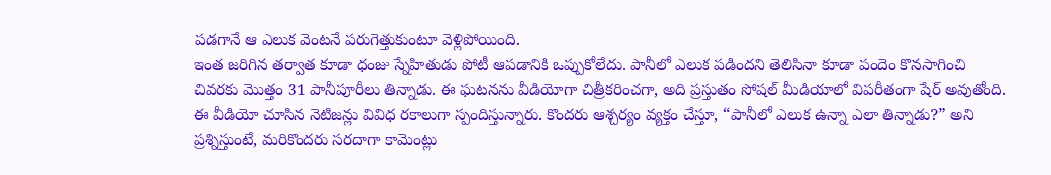పడగానే ఆ ఎలుక వెంటనే పరుగెత్తుకుంటూ వెళ్లిపోయింది.
ఇంత జరిగిన తర్వాత కూడా ధంజు స్నేహితుడు పోటీ ఆపడానికి ఒప్పుకోలేదు. పానీలో ఎలుక పడిందని తెలిసినా కూడా పందెం కొనసాగించి చివరకు మొత్తం 31 పానీపూరీలు తిన్నాడు. ఈ ఘటనను వీడియోగా చిత్రీకరించగా, అది ప్రస్తుతం సోషల్ మీడియాలో విపరీతంగా షేర్ అవుతోంది.
ఈ వీడియో చూసిన నెటిజన్లు వివిధ రకాలుగా స్పందిస్తున్నారు. కొందరు ఆశ్చర్యం వ్యక్తం చేస్తూ, “పానీలో ఎలుక ఉన్నా ఎలా తిన్నాడు?” అని ప్రశ్నిస్తుంటే, మరికొందరు సరదాగా కామెంట్లు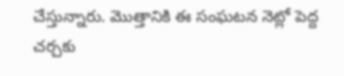చేస్తున్నారు. మొత్తానికి ఈ సంఘటన నెట్లో పెద్ద చర్చకు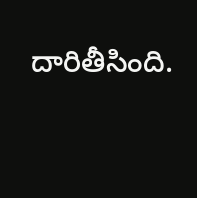దారితీసింది.